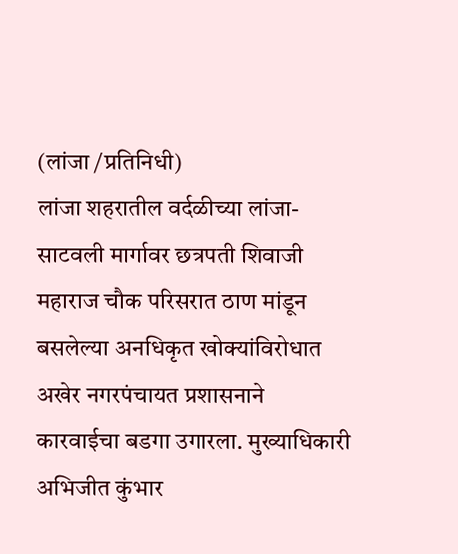(लांजा /प्रतिनिधी)
लांजा शहरातील वर्दळीच्या लांजा-साटवली मार्गावर छत्रपती शिवाजी महाराज चौक परिसरात ठाण मांडून बसलेल्या अनधिकृत खोक्यांविरोधात अखेर नगरपंचायत प्रशासनाने कारवाईचा बडगा उगारला. मुख्याधिकारी अभिजीत कुंभार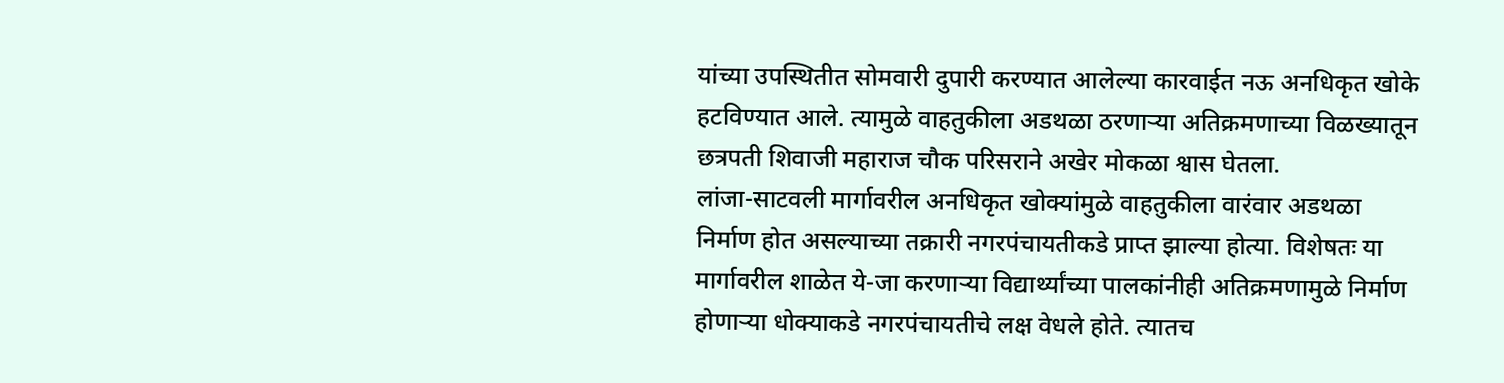यांच्या उपस्थितीत सोमवारी दुपारी करण्यात आलेल्या कारवाईत नऊ अनधिकृत खोके हटविण्यात आले. त्यामुळे वाहतुकीला अडथळा ठरणाऱ्या अतिक्रमणाच्या विळख्यातून छत्रपती शिवाजी महाराज चौक परिसराने अखेर मोकळा श्वास घेतला.
लांजा-साटवली मार्गावरील अनधिकृत खोक्यांमुळे वाहतुकीला वारंवार अडथळा निर्माण होत असल्याच्या तक्रारी नगरपंचायतीकडे प्राप्त झाल्या होत्या. विशेषतः या मार्गावरील शाळेत ये-जा करणाऱ्या विद्यार्थ्यांच्या पालकांनीही अतिक्रमणामुळे निर्माण होणाऱ्या धोक्याकडे नगरपंचायतीचे लक्ष वेधले होते. त्यातच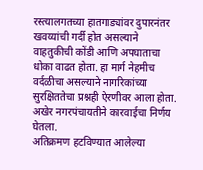रस्त्यालगतच्या हातगाड्यांवर दुपारनंतर खवय्यांची गर्दी होत असल्याने वाहतुकीची कोंडी आणि अपघाताचा धोका वाढत होता. हा मार्ग नेहमीच वर्दळीचा असल्याने नागरिकांच्या सुरक्षिततेचा प्रश्नही ऐरणीवर आला होता. अखेर नगरपंचायतीने कारवाईचा निर्णय घेतला.
अतिक्रमण हटविण्यात आलेल्या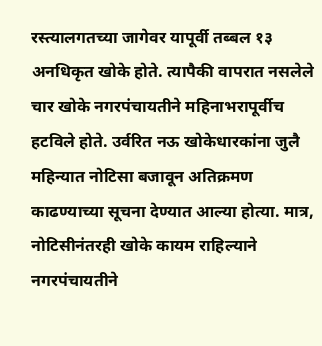रस्त्यालगतच्या जागेवर यापूर्वी तब्बल १३ अनधिकृत खोके होते. त्यापैकी वापरात नसलेले चार खोके नगरपंचायतीने महिनाभरापूर्वीच हटविले होते. उर्वरित नऊ खोकेधारकांना जुलै महिन्यात नोटिसा बजावून अतिक्रमण काढण्याच्या सूचना देण्यात आल्या होत्या. मात्र, नोटिसीनंतरही खोके कायम राहिल्याने नगरपंचायतीने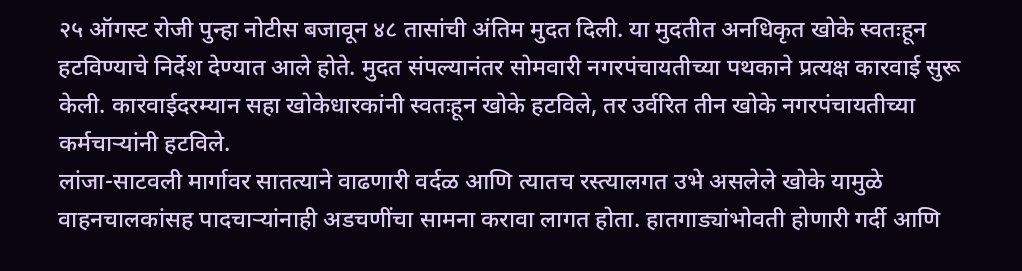२५ ऑगस्ट रोजी पुन्हा नोटीस बजावून ४८ तासांची अंतिम मुदत दिली. या मुदतीत अनधिकृत खोके स्वतःहून हटविण्याचे निर्देश देण्यात आले होते. मुदत संपल्यानंतर सोमवारी नगरपंचायतीच्या पथकाने प्रत्यक्ष कारवाई सुरू केली. कारवाईदरम्यान सहा खोकेधारकांनी स्वतःहून खोके हटविले, तर उर्वरित तीन खोके नगरपंचायतीच्या कर्मचाऱ्यांनी हटविले.
लांजा-साटवली मार्गावर सातत्याने वाढणारी वर्दळ आणि त्यातच रस्त्यालगत उभे असलेले खोके यामुळे वाहनचालकांसह पादचाऱ्यांनाही अडचणींचा सामना करावा लागत होता. हातगाड्यांभोवती होणारी गर्दी आणि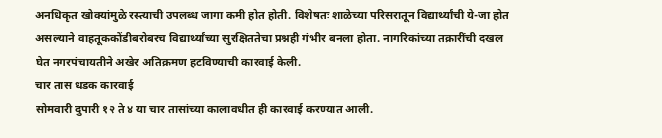अनधिकृत खोक्यांमुळे रस्त्याची उपलब्ध जागा कमी होत होती. विशेषतः शाळेच्या परिसरातून विद्यार्थ्यांची ये-जा होत असल्याने वाहतूककोंडीबरोबरच विद्यार्थ्यांच्या सुरक्षिततेचा प्रश्नही गंभीर बनला होता. नागरिकांच्या तक्रारींची दखल घेत नगरपंचायतीने अखेर अतिक्रमण हटविण्याची कारवाई केली.
चार तास धडक कारवाई
सोमवारी दुपारी १२ ते ४ या चार तासांच्या कालावधीत ही कारवाई करण्यात आली.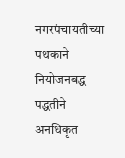नगरपंचायतीच्या पथकाने नियोजनबद्ध पद्धतीने अनधिकृत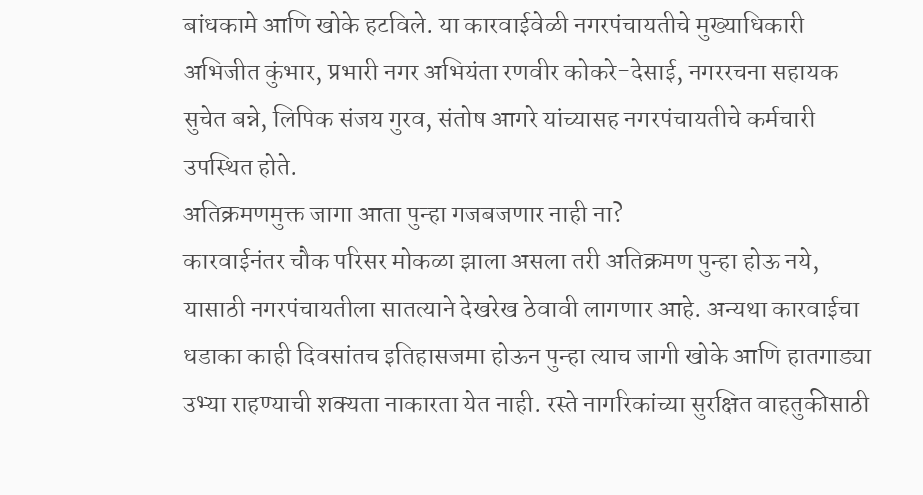बांधकामे आणि खोके हटविले. या कारवाईवेळी नगरपंचायतीचे मुख्याधिकारी अभिजीत कुंभार, प्रभारी नगर अभियंता रणवीर कोकरे-देसाई, नगररचना सहायक सुचेत बन्ने, लिपिक संजय गुरव, संतोष आगरे यांच्यासह नगरपंचायतीचे कर्मचारी उपस्थित होते.
अतिक्रमणमुक्त जागा आता पुन्हा गजबजणार नाही ना?
कारवाईनंतर चौक परिसर मोकळा झाला असला तरी अतिक्रमण पुन्हा होऊ नये, यासाठी नगरपंचायतीला सातत्याने देखरेख ठेवावी लागणार आहे. अन्यथा कारवाईचा धडाका काही दिवसांतच इतिहासजमा होऊन पुन्हा त्याच जागी खोके आणि हातगाड्या उभ्या राहण्याची शक्यता नाकारता येत नाही. रस्ते नागरिकांच्या सुरक्षित वाहतुकीसाठी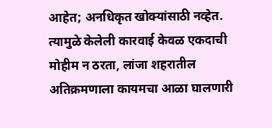आहेत; अनधिकृत खोक्यांसाठी नव्हेत. त्यामुळे केलेली कारवाई केवळ एकदाची मोहीम न ठरता, लांजा शहरातील अतिक्रमणाला कायमचा आळा घालणारी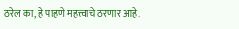ठरेल का, हे पाहणे महत्त्वाचे ठरणार आहे.